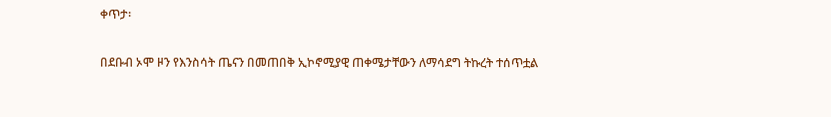ቀጥታ፡

በደቡብ ኦሞ ዞን የእንስሳት ጤናን በመጠበቅ ኢኮኖሚያዊ ጠቀሜታቸውን ለማሳደግ ትኩረት ተሰጥቷል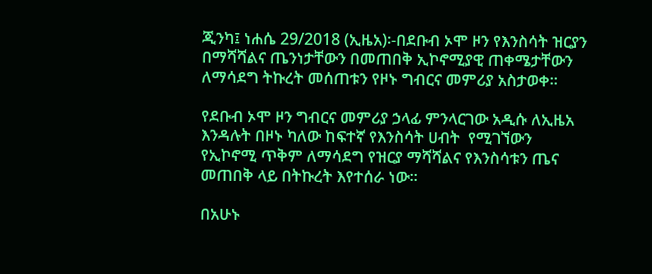ጂንካ፤ ነሐሴ 29/2018 (ኢዜአ)፡-በደቡብ ኦሞ ዞን የእንስሳት ዝርያን በማሻሻልና ጤንነታቸውን በመጠበቅ ኢኮኖሚያዊ ጠቀሜታቸውን ለማሳደግ ትኩረት መሰጠቱን የዞኑ ግብርና መምሪያ አስታወቀ።

የደቡብ ኦሞ ዞን ግብርና መምሪያ ኃላፊ ምንላርገው አዲሱ ለኢዜአ እንዳሉት በዞኑ ካለው ከፍተኛ የእንስሳት ሀብት  የሚገኘውን የኢኮኖሚ ጥቅም ለማሳደግ የዝርያ ማሻሻልና የእንስሳቱን ጤና መጠበቅ ላይ በትኩረት እየተሰራ ነው።

በአሁኑ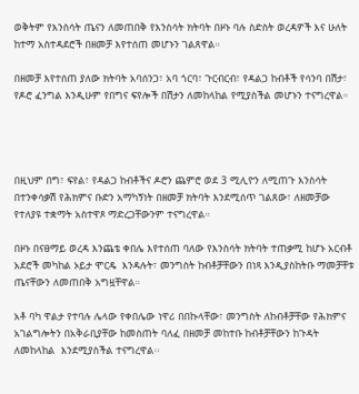ወቅትም የእንስሳት ጤናን ለመጠበቅ የእንስሳት ክትባት በዞኑ ባሉ ስድስት ወረዳዎች እና ሁለት ከተማ አስተዳደሮች በዘመቻ እየተሰጠ መሆኑን ገልጸዋል።

በዘመቻ እየተሰጠ ያለው ክትባት አባሰንጋ፣ አባ ጎርባ፣ ጉርብርብ፣ የዳልጋ ከብቶች የሳንባ በሽታ፣ የዶሮ ፈንግል እንዲሁም የበግና ፍየሎች በሽታን ለመከላከል የሚያስችል መሆኑን ተናግረዋል።




በዚህም በግ፣ ፍየል፣ የዳልጋ ከብቶችና ዶሮን ጨምሮ ወደ 3 ሚሊዮን ለሚጠጉ እንስሳት በተንቀሳቃሽ የሕክምና ቡድን አማካኝነት በዘመቻ ክትባት እንደሚሰጥ ገልጸው፣ ለዘመቻው የተለያዩ ተቋማት አስተዋጾ ማድረጋቸውንም ተናግረዋል።

በዞኑ በናፀማይ ወረዳ እንጨቴ ቀበሌ እየተሰጠ ባለው የእንስሳት ክትባት ተጠቃሚ ከሆኑ አርብቶ አደሮች መካከል ኦይታ ሞርዴ  እንዳሉት፣ መንግስት ከብቶቻቸውን በነጻ እንዲያስከትቡ ማመቻቸቱ  ጤናቸውን ለመጠበቅ አግዟቸዋል።

አቶ ባካ ዋልታ የተባሉ ሌላው የቀበሌው ነዋሪ በበኩላቸው፣ መንግስት ለከብቶቻቸው የሕክምና አገልግሎትን በአቅራቢያቸው ከመስጠት ባለፈ በዘመቻ መከተቡ ከብቶቻቸውን ከጉዳት ለመከላከል  እንደሚያስችል ተናግረዋል፡፡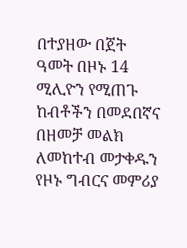በተያዘው በጀት ዓመት በዞኑ 14 ሚሊዮን የሚጠጉ ከብቶችን በመደበኛና በዘመቻ መልክ ለመከተብ መታቀዱን የዞኑ ግብርና መምሪያ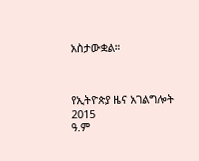አስታውቋል።



የኢትዮጵያ ዜና አገልግሎት
2015
ዓ.ም